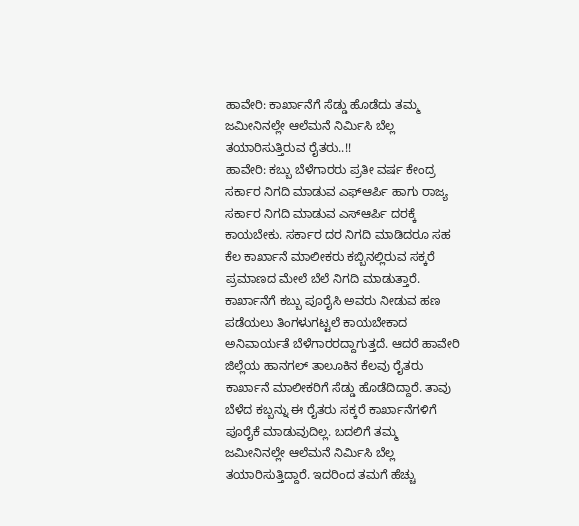ಹಾವೇರಿ: ಕಾರ್ಖಾನೆಗೆ ಸೆಡ್ಡು ಹೊಡೆದು ತಮ್ಮ ಜಮೀನಿನಲ್ಲೇ ಆಲೆಮನೆ ನಿರ್ಮಿಸಿ ಬೆಲ್ಲ ತಯಾರಿಸುತ್ತಿರುವ ರೈತರು..!!
ಹಾವೇರಿ: ಕಬ್ಬು ಬೆಳೆಗಾರರು ಪ್ರತೀ ವರ್ಷ ಕೇಂದ್ರ ಸರ್ಕಾರ ನಿಗದಿ ಮಾಡುವ ಎಫ್ಆರ್ಪಿ ಹಾಗು ರಾಜ್ಯ ಸರ್ಕಾರ ನಿಗದಿ ಮಾಡುವ ಎಸ್ಆರ್ಪಿ ದರಕ್ಕೆ ಕಾಯಬೇಕು. ಸರ್ಕಾರ ದರ ನಿಗದಿ ಮಾಡಿದರೂ ಸಹ ಕೆಲ ಕಾರ್ಖಾನೆ ಮಾಲೀಕರು ಕಬ್ಬಿನಲ್ಲಿರುವ ಸಕ್ಕರೆ ಪ್ರಮಾಣದ ಮೇಲೆ ಬೆಲೆ ನಿಗದಿ ಮಾಡುತ್ತಾರೆ.
ಕಾರ್ಖಾನೆಗೆ ಕಬ್ಬು ಪೂರೈಸಿ ಅವರು ನೀಡುವ ಹಣ ಪಡೆಯಲು ತಿಂಗಳುಗಟ್ಟಲೆ ಕಾಯಬೇಕಾದ ಅನಿವಾರ್ಯತೆ ಬೆಳೆಗಾರರದ್ದಾಗುತ್ತದೆ. ಆದರೆ ಹಾವೇರಿ ಜಿಲ್ಲೆಯ ಹಾನಗಲ್ ತಾಲೂಕಿನ ಕೆಲವು ರೈತರು ಕಾರ್ಖಾನೆ ಮಾಲೀಕರಿಗೆ ಸೆಡ್ಡು ಹೊಡೆದಿದ್ದಾರೆ. ತಾವು ಬೆಳೆದ ಕಬ್ಬನ್ನು ಈ ರೈತರು ಸಕ್ಕರೆ ಕಾರ್ಖಾನೆಗಳಿಗೆ ಪೂರೈಕೆ ಮಾಡುವುದಿಲ್ಲ. ಬದಲಿಗೆ ತಮ್ಮ ಜಮೀನಿನಲ್ಲೇ ಆಲೆಮನೆ ನಿರ್ಮಿಸಿ ಬೆಲ್ಲ ತಯಾರಿಸುತ್ತಿದ್ದಾರೆ. ಇದರಿಂದ ತಮಗೆ ಹೆಚ್ಚು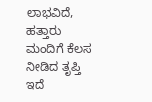ಲಾಭವಿದೆ, ಹತ್ತಾರು ಮಂದಿಗೆ ಕೆಲಸ ನೀಡಿದ ತೃಪ್ತಿ ಇದೆ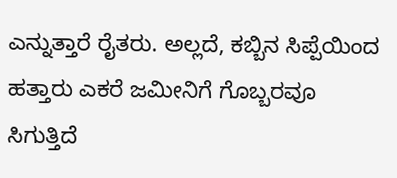ಎನ್ನುತ್ತಾರೆ ರೈತರು. ಅಲ್ಲದೆ, ಕಬ್ಬಿನ ಸಿಪ್ಪೆಯಿಂದ ಹತ್ತಾರು ಎಕರೆ ಜಮೀನಿಗೆ ಗೊಬ್ಬರವೂ ಸಿಗುತ್ತಿದೆ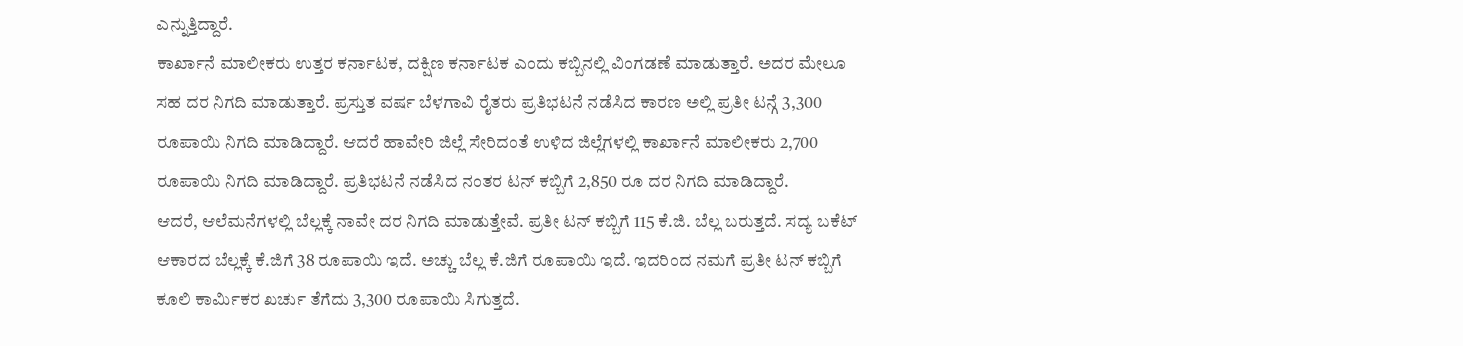ಎನ್ನುತ್ತಿದ್ದಾರೆ.
ಕಾರ್ಖಾನೆ ಮಾಲೀಕರು ಉತ್ತರ ಕರ್ನಾಟಕ, ದಕ್ಷಿಣ ಕರ್ನಾಟಕ ಎಂದು ಕಬ್ಬಿನಲ್ಲಿ ವಿಂಗಡಣೆ ಮಾಡುತ್ತಾರೆ. ಅದರ ಮೇಲೂ ಸಹ ದರ ನಿಗದಿ ಮಾಡುತ್ತಾರೆ. ಪ್ರಸ್ತುತ ವರ್ಷ ಬೆಳಗಾವಿ ರೈತರು ಪ್ರತಿಭಟನೆ ನಡೆಸಿದ ಕಾರಣ ಅಲ್ಲಿ ಪ್ರತೀ ಟನ್ಗೆ 3,300 ರೂಪಾಯಿ ನಿಗದಿ ಮಾಡಿದ್ದಾರೆ. ಆದರೆ ಹಾವೇರಿ ಜಿಲ್ಲೆ ಸೇರಿದಂತೆ ಉಳಿದ ಜಿಲ್ಲೆಗಳಲ್ಲಿ ಕಾರ್ಖಾನೆ ಮಾಲೀಕರು 2,700 ರೂಪಾಯಿ ನಿಗದಿ ಮಾಡಿದ್ದಾರೆ. ಪ್ರತಿಭಟನೆ ನಡೆಸಿದ ನಂತರ ಟನ್ ಕಬ್ಬಿಗೆ 2,850 ರೂ ದರ ನಿಗದಿ ಮಾಡಿದ್ದಾರೆ.
ಆದರೆ, ಆಲೆಮನೆಗಳಲ್ಲಿ ಬೆಲ್ಲಕ್ಕೆ ನಾವೇ ದರ ನಿಗದಿ ಮಾಡುತ್ತೇವೆ. ಪ್ರತೀ ಟನ್ ಕಬ್ಬಿಗೆ 115 ಕೆ.ಜಿ. ಬೆಲ್ಲ ಬರುತ್ತದೆ. ಸದ್ಯ ಬಕೆಟ್ ಆಕಾರದ ಬೆಲ್ಲಕ್ಕೆ ಕೆ.ಜಿಗೆ 38 ರೂಪಾಯಿ ಇದೆ. ಅಚ್ಚು ಬೆಲ್ಲ ಕೆ.ಜಿಗೆ ರೂಪಾಯಿ ಇದೆ. ಇದರಿಂದ ನಮಗೆ ಪ್ರತೀ ಟನ್ ಕಬ್ಬಿಗೆ ಕೂಲಿ ಕಾರ್ಮಿಕರ ಖರ್ಚು ತೆಗೆದು 3,300 ರೂಪಾಯಿ ಸಿಗುತ್ತದೆ.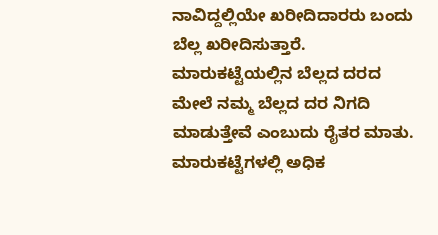ನಾವಿದ್ದಲ್ಲಿಯೇ ಖರೀದಿದಾರರು ಬಂದು ಬೆಲ್ಲ ಖರೀದಿಸುತ್ತಾರೆ. ಮಾರುಕಟ್ಟೆಯಲ್ಲಿನ ಬೆಲ್ಲದ ದರದ ಮೇಲೆ ನಮ್ಮ ಬೆಲ್ಲದ ದರ ನಿಗದಿ ಮಾಡುತ್ತೇವೆ ಎಂಬುದು ರೈತರ ಮಾತು.
ಮಾರುಕಟ್ಟೆಗಳಲ್ಲಿ ಅಧಿಕ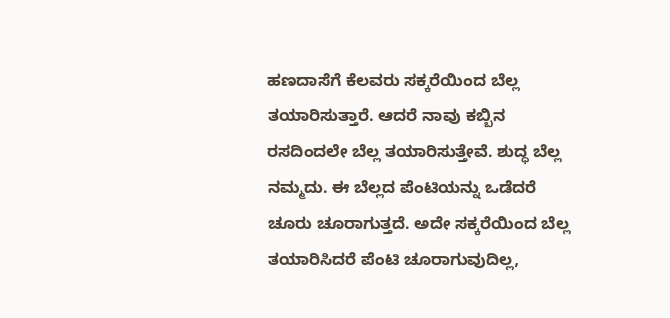ಹಣದಾಸೆಗೆ ಕೆಲವರು ಸಕ್ಕರೆಯಿಂದ ಬೆಲ್ಲ ತಯಾರಿಸುತ್ತಾರೆ. ಆದರೆ ನಾವು ಕಬ್ಬಿನ ರಸದಿಂದಲೇ ಬೆಲ್ಲ ತಯಾರಿಸುತ್ತೇವೆ. ಶುದ್ಧ ಬೆಲ್ಲ ನಮ್ಮದು. ಈ ಬೆಲ್ಲದ ಪೆಂಟಿಯನ್ನು ಒಡೆದರೆ ಚೂರು ಚೂರಾಗುತ್ತದೆ. ಅದೇ ಸಕ್ಕರೆಯಿಂದ ಬೆಲ್ಲ ತಯಾರಿಸಿದರೆ ಪೆಂಟಿ ಚೂರಾಗುವುದಿಲ್ಲ,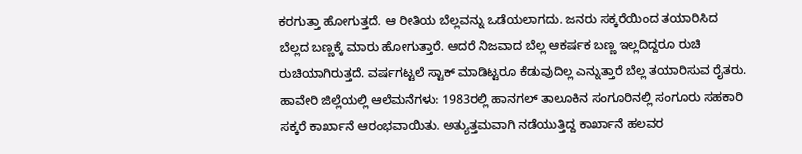ಕರಗುತ್ತಾ ಹೋಗುತ್ತದೆ. ಆ ರೀತಿಯ ಬೆಲ್ಲವನ್ನು ಒಡೆಯಲಾಗದು. ಜನರು ಸಕ್ಕರೆಯಿಂದ ತಯಾರಿಸಿದ ಬೆಲ್ಲದ ಬಣ್ಣಕ್ಕೆ ಮಾರು ಹೋಗುತ್ತಾರೆ. ಆದರೆ ನಿಜವಾದ ಬೆಲ್ಲ ಆಕರ್ಷಕ ಬಣ್ಣ ಇಲ್ಲದಿದ್ದರೂ ರುಚಿ ರುಚಿಯಾಗಿರುತ್ತದೆ. ವರ್ಷಗಟ್ಟಲೆ ಸ್ಟಾಕ್ ಮಾಡಿಟ್ಟರೂ ಕೆಡುವುದಿಲ್ಲ ಎನ್ನುತ್ತಾರೆ ಬೆಲ್ಲ ತಯಾರಿಸುವ ರೈತರು.
ಹಾವೇರಿ ಜಿಲ್ಲೆಯಲ್ಲಿ ಆಲೆಮನೆಗಳು: 1983ರಲ್ಲಿ ಹಾನಗಲ್ ತಾಲೂಕಿನ ಸಂಗೂರಿನಲ್ಲಿ ಸಂಗೂರು ಸಹಕಾರಿ ಸಕ್ಕರೆ ಕಾರ್ಖಾನೆ ಆರಂಭವಾಯಿತು. ಅತ್ಯುತ್ತಮವಾಗಿ ನಡೆಯುತ್ತಿದ್ದ ಕಾರ್ಖಾನೆ ಹಲವರ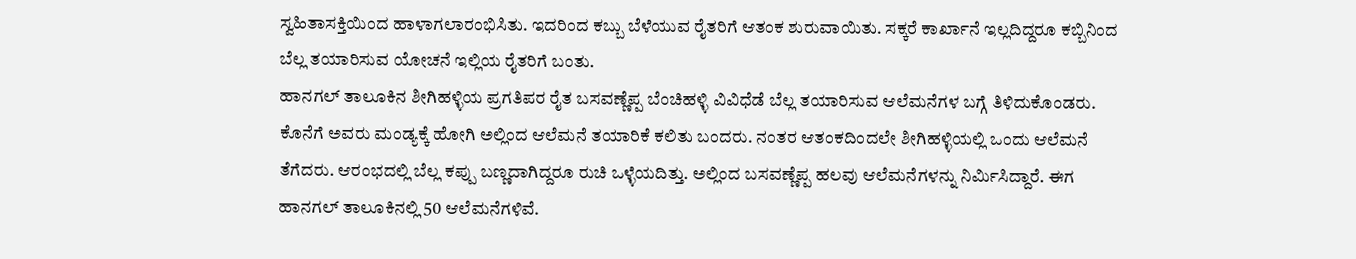ಸ್ವಹಿತಾಸಕ್ತಿಯಿಂದ ಹಾಳಾಗಲಾರಂಭಿಸಿತು. ಇದರಿಂದ ಕಬ್ಬು ಬೆಳೆಯುವ ರೈತರಿಗೆ ಆತಂಕ ಶುರುವಾಯಿತು. ಸಕ್ಕರೆ ಕಾರ್ಖಾನೆ ಇಲ್ಲದಿದ್ದರೂ ಕಬ್ಬಿನಿಂದ ಬೆಲ್ಲ ತಯಾರಿಸುವ ಯೋಚನೆ ಇಲ್ಲಿಯ ರೈತರಿಗೆ ಬಂತು.
ಹಾನಗಲ್ ತಾಲೂಕಿನ ಶೀಗಿಹಳ್ಳಿಯ ಪ್ರಗತಿಪರ ರೈತ ಬಸವಣ್ಣೆಪ್ಪ ಬೆಂಚಿಹಳ್ಳಿ ವಿವಿಧೆಡೆ ಬೆಲ್ಲ ತಯಾರಿಸುವ ಆಲೆಮನೆಗಳ ಬಗ್ಗೆ ತಿಳಿದುಕೊಂಡರು. ಕೊನೆಗೆ ಅವರು ಮಂಡ್ಯಕ್ಕೆ ಹೋಗಿ ಅಲ್ಲಿಂದ ಆಲೆಮನೆ ತಯಾರಿಕೆ ಕಲಿತು ಬಂದರು. ನಂತರ ಆತಂಕದಿಂದಲೇ ಶೀಗಿಹಳ್ಳಿಯಲ್ಲಿ ಒಂದು ಆಲೆಮನೆ ತೆಗೆದರು. ಆರಂಭದಲ್ಲಿ ಬೆಲ್ಲ ಕಪ್ಪು ಬಣ್ಣದಾಗಿದ್ದರೂ ರುಚಿ ಒಳ್ಳೆಯದಿತ್ತು. ಅಲ್ಲಿಂದ ಬಸವಣ್ಣೆಪ್ಪ ಹಲವು ಆಲೆಮನೆಗಳನ್ನು ನಿರ್ಮಿಸಿದ್ದಾರೆ. ಈಗ ಹಾನಗಲ್ ತಾಲೂಕಿನಲ್ಲಿ 50 ಆಲೆಮನೆಗಳಿವೆ.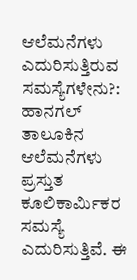ಆಲೆಮನೆಗಳು ಎದುರಿಸುತ್ತಿರುವ ಸಮಸ್ಯೆಗಳೇನು?: ಹಾನಗಲ್ ತಾಲೂಕಿನ ಆಲೆಮನೆಗಳು ಪ್ರಸ್ತುತ ಕೂಲಿಕಾರ್ಮಿಕರ ಸಮಸ್ಯೆ ಎದುರಿಸುತ್ತಿವೆ. ಈ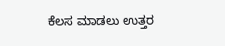ಕೆಲಸ ಮಾಡಲು ಉತ್ತರ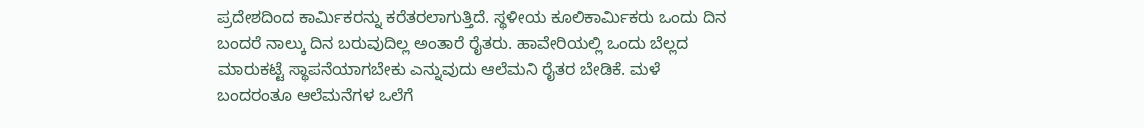ಪ್ರದೇಶದಿಂದ ಕಾರ್ಮಿಕರನ್ನು ಕರೆತರಲಾಗುತ್ತಿದೆ. ಸ್ಥಳೀಯ ಕೂಲಿಕಾರ್ಮಿಕರು ಒಂದು ದಿನ ಬಂದರೆ ನಾಲ್ಕು ದಿನ ಬರುವುದಿಲ್ಲ ಅಂತಾರೆ ರೈತರು. ಹಾವೇರಿಯಲ್ಲಿ ಒಂದು ಬೆಲ್ಲದ ಮಾರುಕಟ್ಟೆ ಸ್ಥಾಪನೆಯಾಗಬೇಕು ಎನ್ನುವುದು ಆಲೆಮನಿ ರೈತರ ಬೇಡಿಕೆ. ಮಳೆ ಬಂದರಂತೂ ಆಲೆಮನೆಗಳ ಒಲೆಗೆ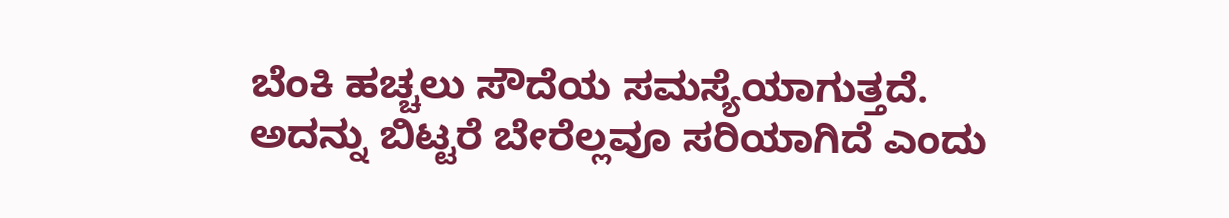ಬೆಂಕಿ ಹಚ್ಚಲು ಸೌದೆಯ ಸಮಸ್ಯೆಯಾಗುತ್ತದೆ. ಅದನ್ನು ಬಿಟ್ಟರೆ ಬೇರೆಲ್ಲವೂ ಸರಿಯಾಗಿದೆ ಎಂದು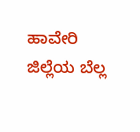ಹಾವೇರಿ ಜಿಲ್ಲೆಯ ಬೆಲ್ಲ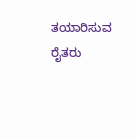ತಯಾರಿಸುವ ರೈತರು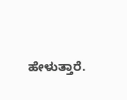ಹೇಳುತ್ತಾರೆ.